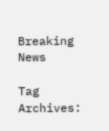Breaking News

Tag Archives: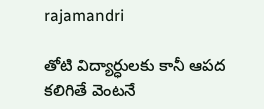rajamandri

తోటి విద్యార్ధులకు కానీ ఆపద కలిగితే వెంటనే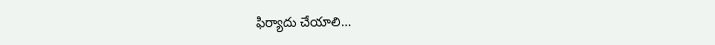ఫిర్యాదు చేయాలి…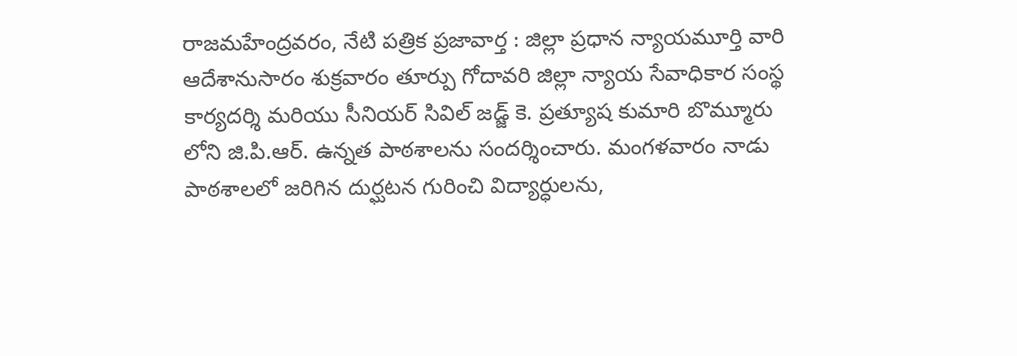రాజమహేంద్రవరం, నేటి పత్రిక ప్రజావార్త : జిల్లా ప్రధాన న్యాయమూర్తి వారి ఆదేశానుసారం శుక్రవారం తూర్పు గోదావరి జిల్లా న్యాయ సేవాధికార సంస్థ కార్యదర్శి మరియు సీనియర్ సివిల్ జడ్జ్ కె. ప్రత్యూష కుమారి బొమ్మూరు లోని జి.పి.ఆర్. ఉన్నత పాఠశాలను సందర్శించారు. మంగళవారం నాడు పాఠశాలలో జరిగిన దుర్ఘటన గురించి విద్యార్ధులను,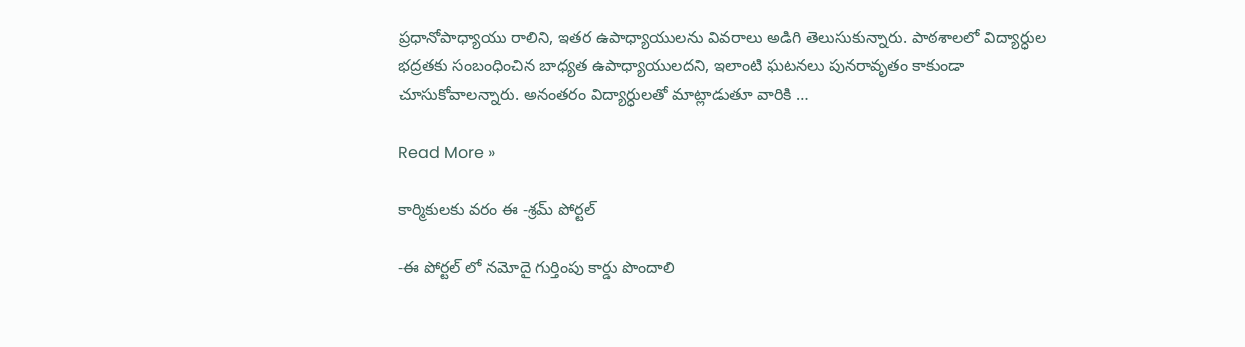ప్రధానోపాధ్యాయు రాలిని, ఇతర ఉపాధ్యాయులను వివరాలు అడిగి తెలుసుకున్నారు. పాఠశాలలో విద్యార్ధుల భద్రతకు సంబంధించిన బాధ్యత ఉపాధ్యాయులదని, ఇలాంటి ఘటనలు పునరావృతం కాకుండా చూసుకోవాలన్నారు. అనంతరం విద్యార్ధులతో మాట్లాడుతూ వారికి …

Read More »

కార్మికులకు వరం ఈ -శ్రమ్ పోర్టల్

-ఈ పోర్టల్ లో నమోదై గుర్తింపు కార్డు పొందాలి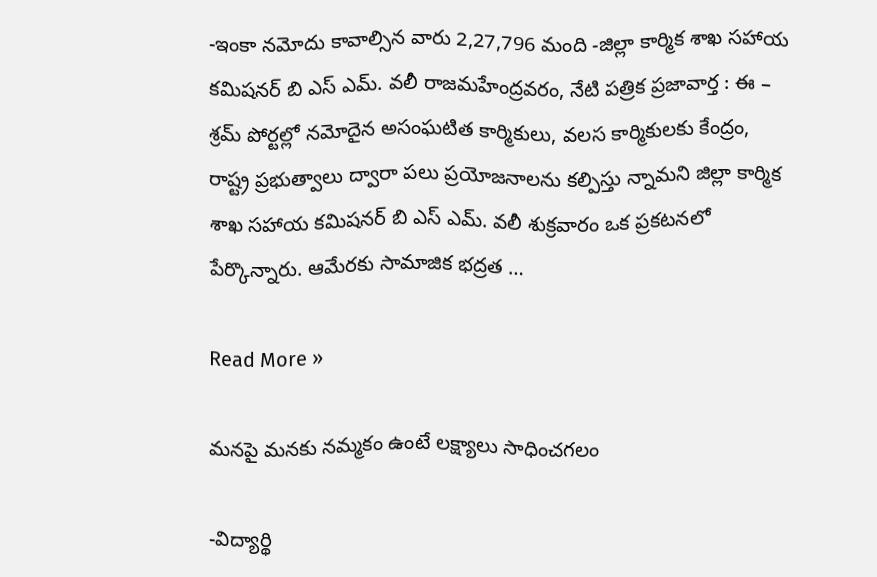-ఇంకా నమోదు కావాల్సిన వారు 2,27,796 మంది -జిల్లా కార్మిక శాఖ సహాయ కమిషనర్ బి ఎస్ ఎమ్. వలీ రాజమహేంద్రవరం, నేటి పత్రిక ప్రజావార్త : ఈ – శ్రమ్ పోర్టల్లో నమోదైన అసంఘటిత కార్మికులు, వలస కార్మికులకు కేంద్రం, రాష్ట్ర ప్రభుత్వాలు ద్వారా పలు ప్రయోజనాలను కల్పిస్తు న్నామని జిల్లా కార్మిక శాఖ సహాయ కమిషనర్ బి ఎస్ ఎమ్. వలీ శుక్రవారం ఒక ప్రకటనలో పేర్కొన్నారు. ఆమేరకు సామాజిక భద్రత …

Read More »

మనపై మనకు నమ్మకం ఉంటే లక్ష్యాలు సాధించగలం

-విద్యార్థి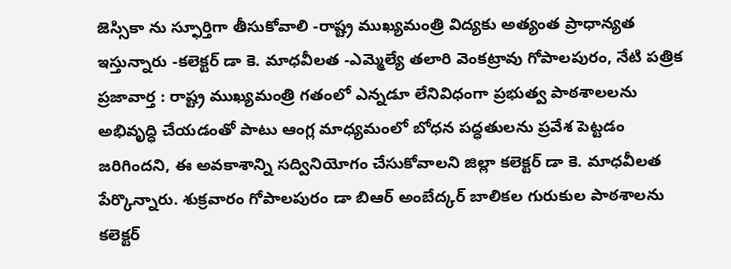జెస్సికా ను స్ఫూర్తిగా తీసుకోవాలి -రాష్ట్ర ముఖ్యమంత్రి విద్యకు అత్యంత ప్రాధాన్యత ఇస్తున్నారు -కలెక్టర్ డా కె. మాధవీలత -ఎమ్మెల్యే తలారి వెంకట్రావు గోపాలపురం, నేటి పత్రిక ప్రజావార్త : రాష్ట్ర ముఖ్యమంత్రి గతంలో ఎన్నడూ లేనివిధంగా ప్రభుత్వ పాఠశాలలను అభివృద్ధి చేయడంతో పాటు ఆంగ్ల మాధ్యమంలో బోధన పద్ధతులను ప్రవేశ పెట్టడం జరిగిందని, ఈ అవకాశాన్ని సద్వినియోగం చేసుకోవాలని జిల్లా కలెక్టర్ డా కె. మాధవీలత పేర్కొన్నారు. శుక్రవారం గోపాలపురం డా బిఆర్ అంబేద్కర్ బాలికల గురుకుల పాఠశాలను కలెక్టర్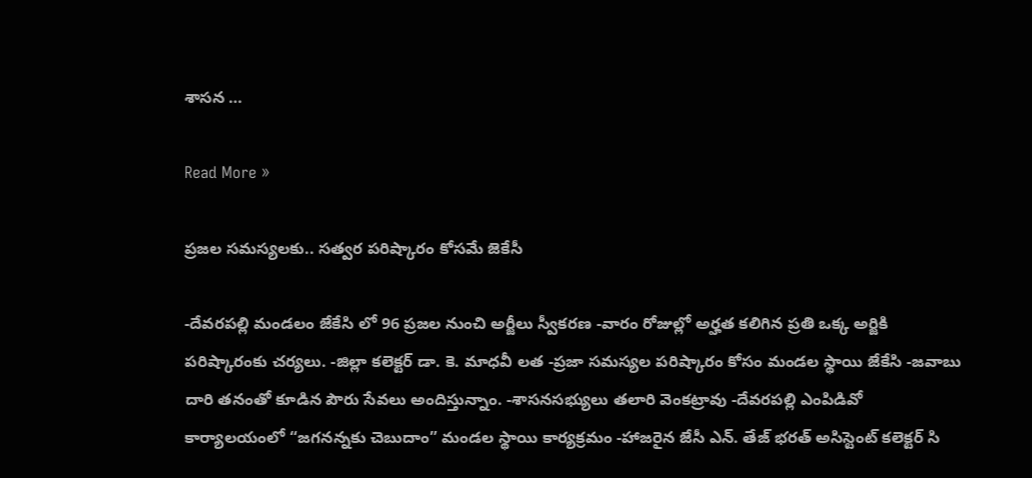శాసన …

Read More »

ప్రజల సమస్యలకు.. సత్వర పరిష్కారం కోసమే జెకేసీ

-దేవరపల్లి మండలం జేకేసి లో 96 ప్రజల నుంచి అర్జీలు స్వీకరణ -వారం రోజుల్లో అర్హత కలిగిన ప్రతి ఒక్క అర్జికి పరిష్కారంకు చర్యలు. -జిల్లా కలెక్టర్ డా. కె. మాధవీ లత -ప్రజా సమస్యల పరిష్కారం కోసం మండల స్థాయి జేకేసి -జవాబు దారి తనంతో కూడిన పౌరు సేవలు అందిస్తున్నాం. -శాసనసభ్యులు తలారి వెంకట్రావు -దేవరపల్లి ఎంపిడివో కార్యాలయంలో “జగనన్నకు చెబుదాం” మండల స్థాయి కార్యక్రమం -హాజరైన జేసీ ఎన్. తేజ్ భరత్ అసిస్టెంట్ కలెక్టర్ సి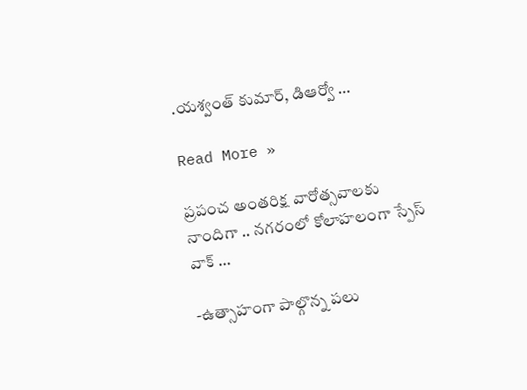.యశ్వంత్ కుమార్, డిఆర్వో …

Read More »

ప్రపంచ అంతరిక్ష వారోత్సవాలకు నాందిగా .. నగరంలో కోలాహలంగా స్పేస్ వాక్ …

-ఉత్సాహంగా పాల్గొన్న పలు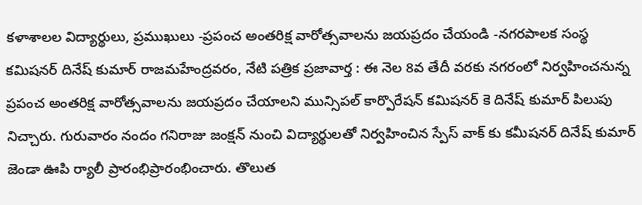కళాశాలల విద్యార్థులు, ప్రముఖులు -ప్రపంచ అంతరిక్ష వారోత్సవాలను జయప్రదం చేయండి -నగరపాలక సంస్థ కమిషనర్ దినేష్ కుమార్ రాజమహేంద్రవరం, నేటి పత్రిక ప్రజావార్త : ఈ నెల 8వ తేదీ వరకు నగరంలో నిర్వహించనున్న ప్రపంచ అంతరిక్ష వారోత్సవాలను జయప్రదం చేయాలని మున్సిపల్ కార్పొరేషన్ కమిషనర్ కె దినేష్ కుమార్ పిలుపు నిచ్చారు. గురువారం నందం గనిరాజు జంక్షన్ నుంచి విద్యార్థులతో నిర్వహించిన స్పేస్ వాక్ కు కమీషనర్ దినేష్ కుమార్ జెండా ఊపి ర్యాలీ ప్రారంభిప్రారంభించారు. తొలుత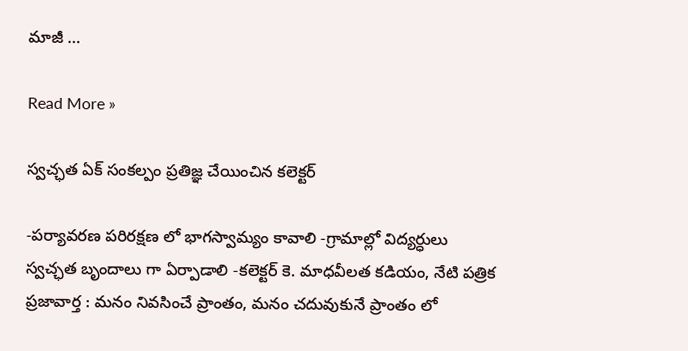మాజీ …

Read More »

స్వచ్ఛత ఏక్ సంకల్పం ప్రతిజ్ఞ చేయించిన కలెక్టర్

-పర్యావరణ పరిరక్షణ లో భాగస్వామ్యం కావాలి -గ్రామాల్లో విద్యర్ధులు స్వచ్ఛత బృందాలు గా ఏర్పాడాలి -కలెక్టర్ కె. మాధవీలత కడియం, నేటి పత్రిక ప్రజావార్త : మనం నివసించే ప్రాంతం, మనం చదువుకునే ప్రాంతం లో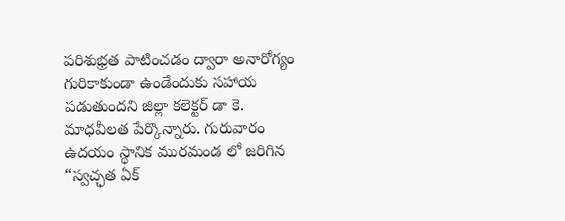పరిశుభ్రత పాటించడం ద్వారా అనారోగ్యం గురికాకుండా ఉండేందుకు సహాయ పడుతుందని జిల్లా కలెక్టర్ డా కె. మాధవీలత పేర్కొన్నారు. గురువారం ఉదయం స్థానిక మురమండ లో జరిగిన “స్వచ్ఛత ఏక్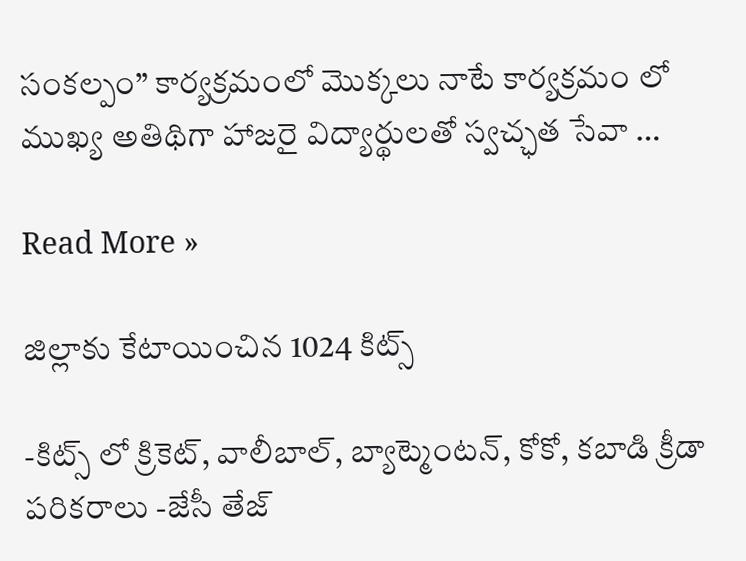సంకల్పం” కార్యక్రమంలో మొక్కలు నాటే కార్యక్రమం లో ముఖ్య అతిథిగా హాజరై విద్యార్థులతో స్వచ్ఛత సేవా …

Read More »

జిల్లాకు కేటాయించిన 1024 కిట్స్

-కిట్స్ లో క్రికెట్, వాలీబాల్, బ్యాట్మెంటన్, కోకో, కబాడి క్రీడా పరికరాలు -జేసీ తేజ్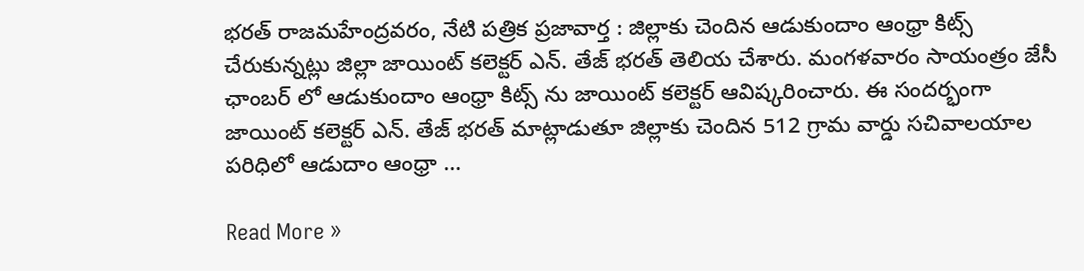భరత్ రాజమహేంద్రవరం, నేటి పత్రిక ప్రజావార్త : జిల్లాకు చెందిన ఆడుకుందాం ఆంధ్రా కిట్స్ చేరుకున్నట్లు జిల్లా జాయింట్ కలెక్టర్ ఎన్. తేజ్ భరత్ తెలియ చేశారు. మంగళవారం సాయంత్రం జేసీ ఛాంబర్ లో ఆడుకుందాం ఆంధ్రా కిట్స్ ను జాయింట్ కలెక్టర్ ఆవిష్కరించారు. ఈ సందర్భంగా జాయింట్ కలెక్టర్ ఎన్. తేజ్ భరత్ మాట్లాడుతూ జిల్లాకు చెందిన 512 గ్రామ వార్డు సచివాలయాల పరిధిలో ఆడుదాం ఆంధ్రా …

Read More »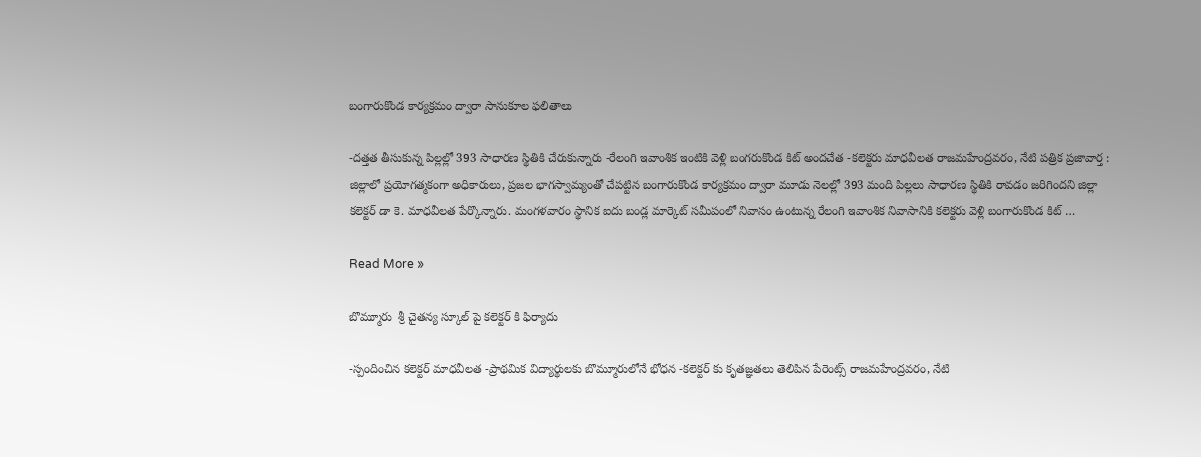బంగారుకొండ కార్యక్రమం ద్వారా సానుకూల ఫలితాలు

-దత్తత తీసుకున్న పిల్లల్లో 393 సాధారణ స్థితికి చేరుకున్నారు -రేలంగి ఇవాంశిక ఇంటికి వెళ్లి బంగరుకొండ కిట్ అందచేత -కలెక్టరు మాధవీలత రాజమహేంద్రవరం, నేటి పత్రిక ప్రజావార్త : జిల్లాలో ప్రయోగత్మకంగా అధికారులు, ప్రజల భాగస్వామ్యంతో చేపట్టిన బంగారుకొండ కార్యక్రమం ద్వారా మూడు నెలల్లో 393 మంది పిల్లలు సాధారణ స్థితికి రావడం జరిగిందని జిల్లా కలెక్టర్ డా కె. మాధవీలత పేర్కొన్నారు. మంగళవారం స్థానిక ఐదు బండ్ల మార్కెట్ సమీపంలో నివాసం ఉంటున్న రేలంగి ఇవాంశిక నివాసానికి కలెక్టరు వెళ్లి బంగారుకొండ కిట్ …

Read More »

బొమ్మూరు  శ్రీ చైతన్య స్కూల్ పై కలెక్టర్ కి ఫిర్యాదు

-స్పందించిన కలెక్టర్ మాధవీలత -ప్రాథమిక విద్యార్థులకు బొమ్మూరులోనే భోధన -కలెక్టర్ కు కృతజ్ఞతలు తెలిపిన పేరెంట్స్ రాజమహేంద్రవరం, నేటి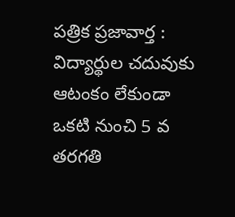పత్రిక ప్రజావార్త : విద్యార్థుల చదువుకు ఆటంకం లేకుండా ఒకటి నుంచి 5 వ తరగతి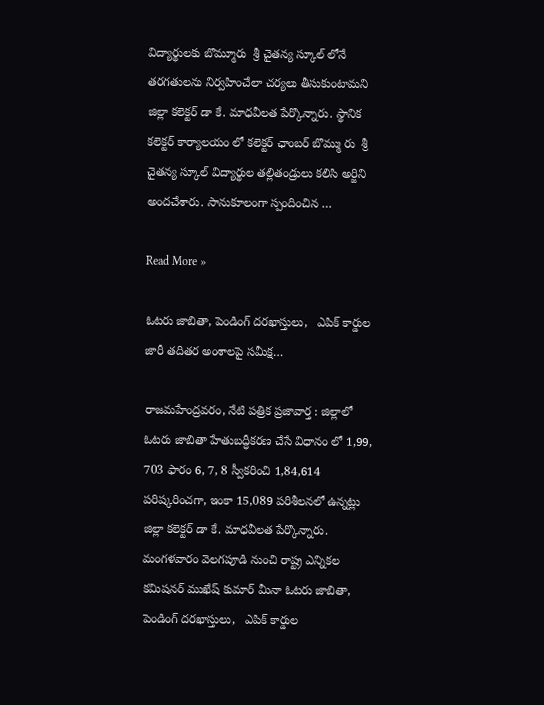విద్యార్థులకు బొమ్మూరు  శ్రీ చైతన్య స్కూల్ లోనే తరగతులను నిర్వహించేలా చర్యలు తీసుకుంటామని జిల్లా కలెక్టర్ డా కే. మాధవీలత పేర్కొన్నారు. స్థానిక కలెక్టర్ కార్యాలయం లో కలెక్టర్ ఛాంబర్ బొమ్ము రు  శ్రీ చైతన్య స్కూల్ విద్యార్థుల తల్లితండ్రులు కలిసి అర్జిని అందచేశారు. సానుకూలంగా స్పందించిన …

Read More »

ఓటరు జాబితా, పెండింగ్ దరఖాస్తులు,   ఎపిక్ కార్డుల జారీ తదితర అంశాలపై సమీక్ష…

రాజమహేంద్రవరం, నేటి పత్రిక ప్రజావార్త : జిల్లాలో ఓటరు జాబితా హేతుబద్ధీకరణ చేసే విధానం లో 1,99, 703 ఫారం 6, 7, 8 స్వీకరించి 1,84,614 పరిష్కరించగా, ఇంకా 15,089 పరిశీలనలో ఉన్నట్లు జిల్లా కలెక్టర్ డా కే. మాధవీలత పేర్కొన్నారు. మంగళవారం వెలగపూడి నుంచి రాష్ట్ర ఎన్నికల కమిషనర్ ముఖేష్ కుమార్ మీనా ఓటరు జాబితా, పెండింగ్ దరఖాస్తులు,   ఎపిక్ కార్డుల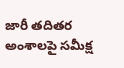జారీ తదితర అంశాలపై సమీక్ష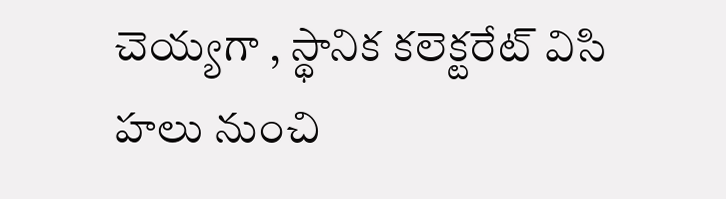చెయ్యగా , స్థానిక కలెక్టరేట్ విసి హలు నుంచి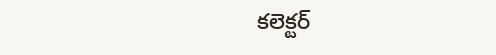కలెక్టర్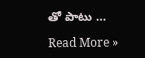తో పాటు …

Read More »